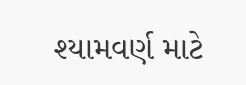શ્યામવર્ણ માટે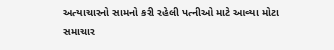અત્યાચારનો સામનો કરી રહેલી પત્નીઓ માટે આવ્યા મોટા સમાચાર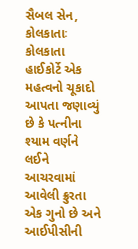સૈબલ સેન, કોલકાતાઃ કોલકાતા હાઈકોર્ટે એક મહત્વનો ચૂકાદો આપતા જણાવ્યું છે કે પત્નીના શ્યામ વર્ણને લઈને આચરવામાં આવેલી ક્રુરતા એક ગુનો છે અને આઈપીસીની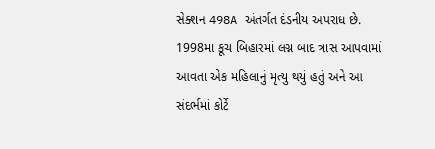સેક્શન 498A અંતર્ગત દંડનીય અપરાધ છે. 1998મા કૂચ બિહારમાં લગ્ન બાદ ત્રાસ આપવામાં આવતા એક મહિલાનું મૃત્યુ થયું હતું અને આ સંદર્ભમાં કોર્ટે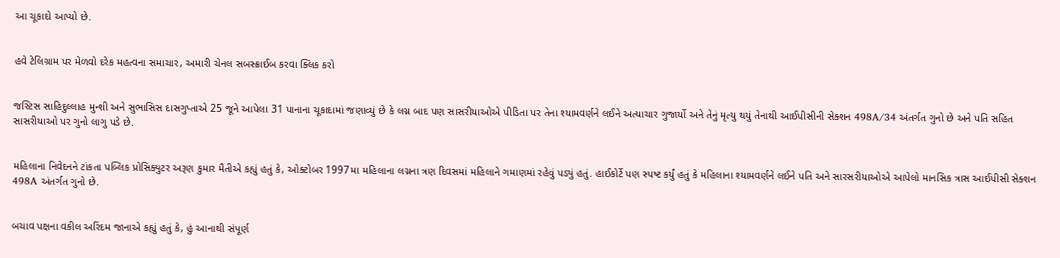આ ચૂકાદો આપ્યો છે.


હવે ટેલિગ્રામ પર મેળવો દરેક મહત્વના સમાચાર, અમારી ચેનલ સબસ્ક્રાઈબ કરવા ક્લિક કરો


જસ્ટિસ સાહિદુલ્લાહ મુન્શી અને સુભાસિસ દાસગુપ્તાએ 25 જૂને આપેલા 31 પાનાના ચૂકાદામાં જણાવ્યું છે કે લગ્ન બાદ પણ સાસરીયાઓએ પીડિતા પર તેના શ્યામવર્ણને લઈને અત્યાચાર ગુજાર્યો અને તેનું મૃત્યુ થયું તેનાથી આઈપીસીની સેક્શન 498A/34 અંતર્ગત ગુનો છે અને પતિ સહિત સાસરીયાઓ પર ગુનો લાગુ પડે છે.


મહિલાના નિવેદનને ટાંકતા પબ્લિક પ્રોસિક્યુટર અરૂણ કુમાર મૈતીએ કહ્યું હતું કે, ઓક્ટોબર 1997મા મહિલાના લગ્નના ત્રણ દિવસમાં મહિલાને ગમાણમાં રહેવું પડ્યું હતું. હાઈકોર્ટે પણ સ્પષ્ટ કર્યું હતું કે મહિલાના શ્યામવર્ણને લઈને પતિ અને સારસરીયાઓએ આપેલો માનસિક ત્રાસ આઈપીસી સેક્શન 498A અંતર્ગત ગુનો છે.


બચાવ પક્ષના વકીલ અરિંદમ જાનાએ કહ્યું હતું કે, હું આનાથી સંપૂર્ણ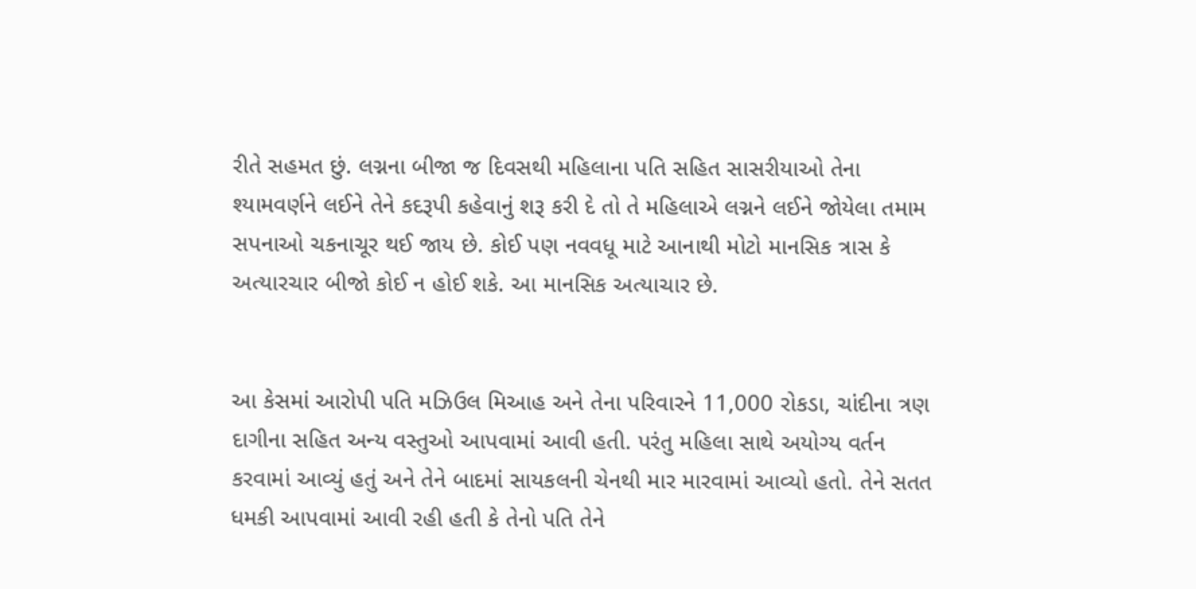રીતે સહમત છું. લગ્નના બીજા જ દિવસથી મહિલાના પતિ સહિત સાસરીયાઓ તેના શ્યામવર્ણને લઈને તેને કદરૂપી કહેવાનું શરૂ કરી દે તો તે મહિલાએ લગ્નને લઈને જોયેલા તમામ સપનાઓ ચકનાચૂર થઈ જાય છે. કોઈ પણ નવવધૂ માટે આનાથી મોટો માનસિક ત્રાસ કે અત્યારચાર બીજો કોઈ ન હોઈ શકે. આ માનસિક અત્યાચાર છે.


આ કેસમાં આરોપી પતિ મઝિઉલ મિઆહ અને તેના પરિવારને 11,000 રોકડા, ચાંદીના ત્રણ દાગીના સહિત અન્ય વસ્તુઓ આપવામાં આવી હતી. પરંતુ મહિલા સાથે અયોગ્ય વર્તન કરવામાં આવ્યું હતું અને તેને બાદમાં સાયકલની ચેનથી માર મારવામાં આવ્યો હતો. તેને સતત ધમકી આપવામાં આવી રહી હતી કે તેનો પતિ તેને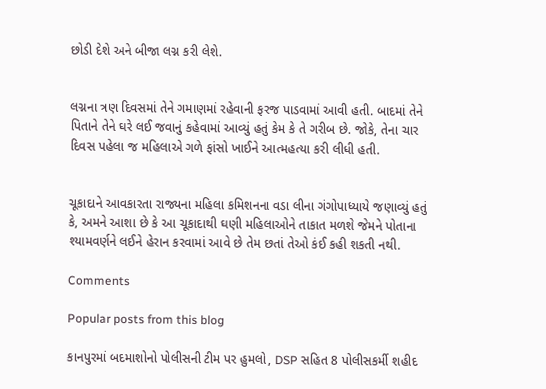છોડી દેશે અને બીજા લગ્ન કરી લેશે.


લગ્નના ત્રણ દિવસમાં તેને ગમાણમાં રહેવાની ફરજ પાડવામાં આવી હતી. બાદમાં તેને પિતાને તેને ઘરે લઈ જવાનું કહેવામાં આવ્યું હતું કેમ કે તે ગરીબ છે. જોકે, તેના ચાર દિવસ પહેલા જ મહિલાએ ગળે ફાંસો ખાઈને આત્મહત્યા કરી લીધી હતી.


ચૂકાદાને આવકારતા રાજ્યના મહિલા કમિશનના વડા લીના ગંગોપાધ્યાયે જણાવ્યું હતું કે, અમને આશા છે કે આ ચૂકાદાથી ઘણી મહિલાઓને તાકાત મળશે જેમને પોતાના શ્યામવર્ણને લઈને હેરાન કરવામાં આવે છે તેમ છતાં તેઓ કંઈ કહી શકતી નથી.

Comments

Popular posts from this blog

કાનપુરમાં બદમાશોનો પોલીસની ટીમ પર હુમલો, DSP સહિત 8 પોલીસકર્મી શહીદ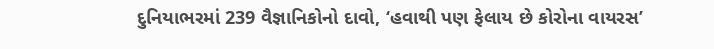દુનિયાભરમાં 239 વૈજ્ઞાનિકોનો દાવો, ‘હવાથી પણ ફેલાય છે કોરોના વાયરસ’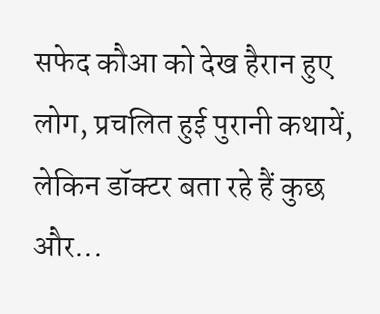सफेद कौआ को देख हैरान हुए लोग, प्रचलित हुई पुरानी कथायें, लेकिन डॉक्टर बता रहे हैं कुछ और...